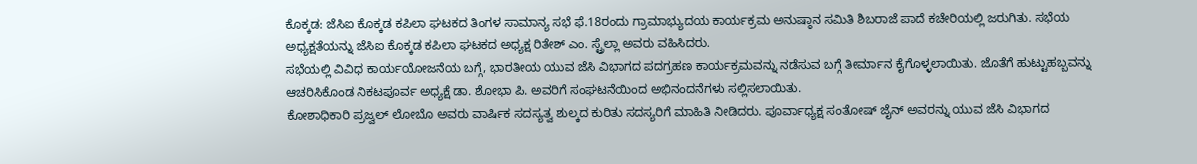ಕೊಕ್ಕಡ: ಜೆಸಿಐ ಕೊಕ್ಕಡ ಕಪಿಲಾ ಘಟಕದ ತಿಂಗಳ ಸಾಮಾನ್ಯ ಸಭೆ ಫೆ.18ರಂದು ಗ್ರಾಮಾಭ್ಯುದಯ ಕಾರ್ಯಕ್ರಮ ಅನುಷ್ಠಾನ ಸಮಿತಿ ಶಿಬರಾಜೆ ಪಾದೆ ಕಚೇರಿಯಲ್ಲಿ ಜರುಗಿತು. ಸಭೆಯ ಅಧ್ಯಕ್ಷತೆಯನ್ನು ಜೆಸಿಐ ಕೊಕ್ಕಡ ಕಪಿಲಾ ಘಟಕದ ಅಧ್ಯಕ್ಷ ರಿತೇಶ್ ಎಂ. ಸ್ಟ್ರೆಲ್ಲಾ ಅವರು ವಹಿಸಿದರು.
ಸಭೆಯಲ್ಲಿ ವಿವಿಧ ಕಾರ್ಯಯೋಜನೆಯ ಬಗ್ಗೆ, ಭಾರತೀಯ ಯುವ ಜೆಸಿ ವಿಭಾಗದ ಪದಗ್ರಹಣ ಕಾರ್ಯಕ್ರಮವನ್ನು ನಡೆಸುವ ಬಗ್ಗೆ ತೀರ್ಮಾನ ಕೈಗೊಳ್ಳಲಾಯಿತು. ಜೊತೆಗೆ ಹುಟ್ಟುಹಬ್ಬವನ್ನು ಆಚರಿಸಿಕೊಂಡ ನಿಕಟಪೂರ್ವ ಅಧ್ಯಕ್ಷೆ ಡಾ. ಶೋಭಾ ಪಿ. ಅವರಿಗೆ ಸಂಘಟನೆಯಿಂದ ಅಭಿನಂದನೆಗಳು ಸಲ್ಲಿಸಲಾಯಿತು.
ಕೋಶಾಧಿಕಾರಿ ಪ್ರಜ್ವಲ್ ಲೋಬೊ ಅವರು ವಾರ್ಷಿಕ ಸದಸ್ಯತ್ವ ಶುಲ್ಕದ ಕುರಿತು ಸದಸ್ಯರಿಗೆ ಮಾಹಿತಿ ನೀಡಿದರು. ಪೂರ್ವಾಧ್ಯಕ್ಷ ಸಂತೋಷ್ ಜೈನ್ ಅವರನ್ನು ಯುವ ಜೆಸಿ ವಿಭಾಗದ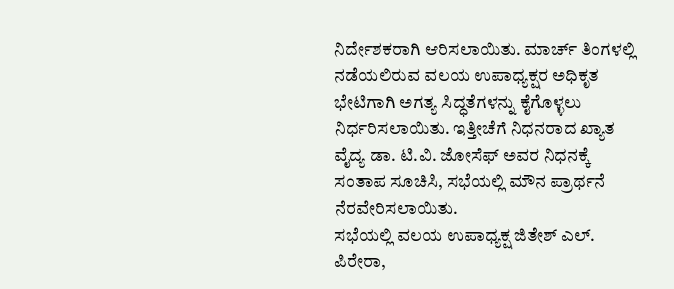ನಿರ್ದೇಶಕರಾಗಿ ಆರಿಸಲಾಯಿತು. ಮಾರ್ಚ್ ತಿಂಗಳಲ್ಲಿ ನಡೆಯಲಿರುವ ವಲಯ ಉಪಾಧ್ಯಕ್ಷರ ಅಧಿಕೃತ ಭೇಟಿಗಾಗಿ ಅಗತ್ಯ ಸಿದ್ಧತೆಗಳನ್ನು ಕೈಗೊಳ್ಳಲು ನಿರ್ಧರಿಸಲಾಯಿತು. ಇತ್ತೀಚೆಗೆ ನಿಧನರಾದ ಖ್ಯಾತ ವೈದ್ಯ ಡಾ. ಟಿ.ವಿ. ಜೋಸೆಫ್ ಅವರ ನಿಧನಕ್ಕೆ ಸಂತಾಪ ಸೂಚಿಸಿ, ಸಭೆಯಲ್ಲಿ ಮೌನ ಪ್ರಾರ್ಥನೆ ನೆರವೇರಿಸಲಾಯಿತು.
ಸಭೆಯಲ್ಲಿ ವಲಯ ಉಪಾಧ್ಯಕ್ಷ ಜಿತೇಶ್ ಎಲ್. ಪಿರೇರಾ,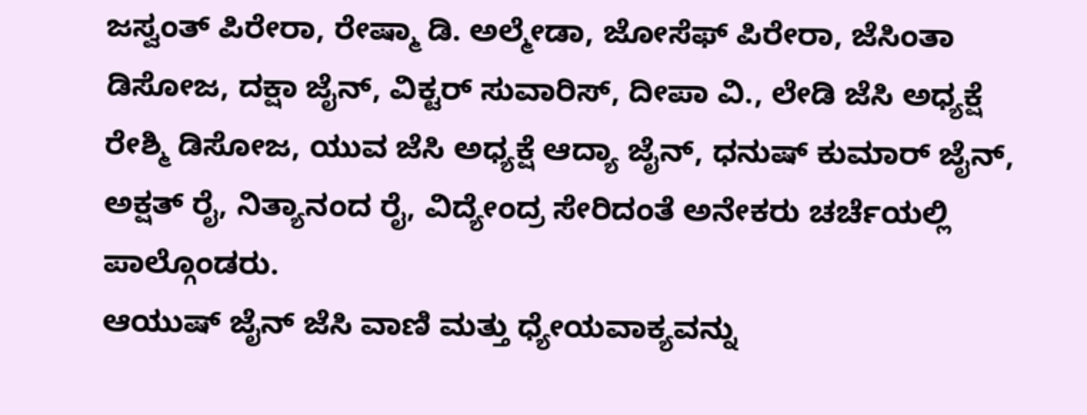ಜಸ್ವಂತ್ ಪಿರೇರಾ, ರೇಷ್ಮಾ ಡಿ. ಅಲ್ಮೇಡಾ, ಜೋಸೆಫ್ ಪಿರೇರಾ, ಜೆಸಿಂತಾ ಡಿಸೋಜ, ದಕ್ಷಾ ಜೈನ್, ವಿಕ್ಟರ್ ಸುವಾರಿಸ್, ದೀಪಾ ವಿ., ಲೇಡಿ ಜೆಸಿ ಅಧ್ಯಕ್ಷೆ ರೇಶ್ಮಿ ಡಿಸೋಜ, ಯುವ ಜೆಸಿ ಅಧ್ಯಕ್ಷೆ ಆದ್ಯಾ ಜೈನ್, ಧನುಷ್ ಕುಮಾರ್ ಜೈನ್, ಅಕ್ಷತ್ ರೈ, ನಿತ್ಯಾನಂದ ರೈ, ವಿದ್ಯೇಂದ್ರ ಸೇರಿದಂತೆ ಅನೇಕರು ಚರ್ಚೆಯಲ್ಲಿ ಪಾಲ್ಗೊಂಡರು.
ಆಯುಷ್ ಜೈನ್ ಜೆಸಿ ವಾಣಿ ಮತ್ತು ಧ್ಯೇಯವಾಕ್ಯವನ್ನು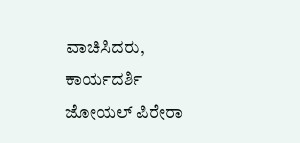ವಾಚಿಸಿದರು, ಕಾರ್ಯದರ್ಶಿ ಜೋಯಲ್ ಪಿರೇರಾ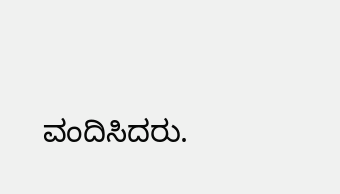ವಂದಿಸಿದರು.